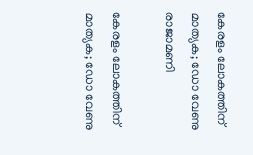കേരളം ലോകത്തിന് മാത്യക; ഡോ വേണു രാജാമണി

കേരളം ലോകത്തിന് മാത്യക; ഡോ വേണു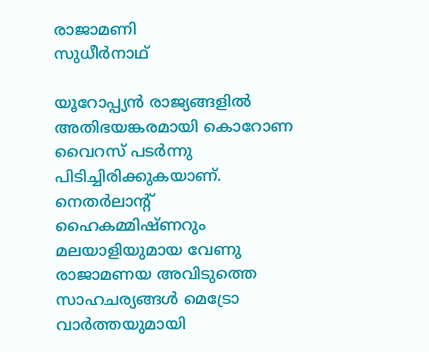രാജാമണി
സുധീര്‍നാഥ്

യൂറോപ്പ്യന്‍ രാജ്യങ്ങളില്‍ അതിഭയങ്കരമായി കൊറോണ വൈറസ് പടര്‍ന്നു പിടിച്ചിരിക്കുകയാണ്. നെതര്‍ലാന്‍റ് ഹൈകമ്മിഷ്ണറും മലയാളിയുമായ വേണു രാജാമണയ അവിടുത്തെ സാഹചര്യങ്ങള്‍ മെട്രോ വാര്‍ത്തയുമായി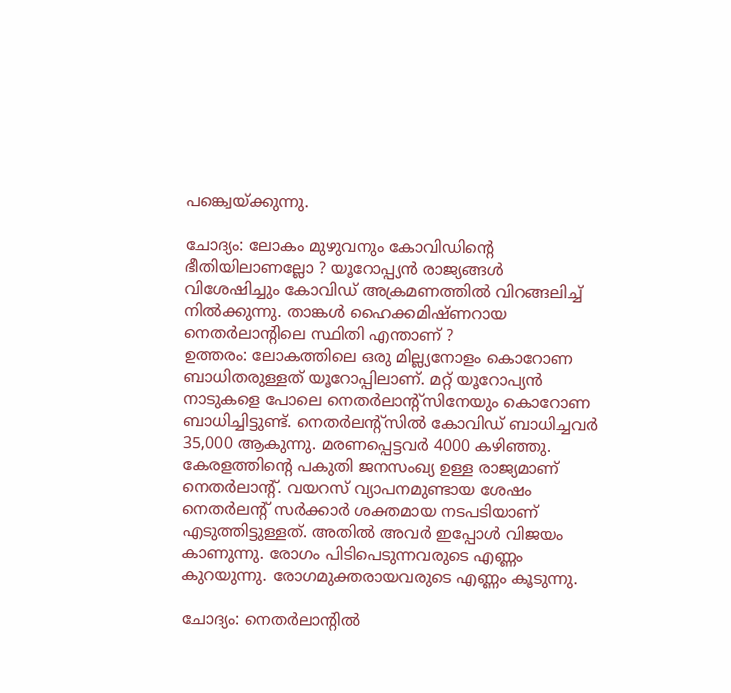പങ്ക്വെയ്ക്കുന്നു.

ചോദ്യം: ലോകം മുഴുവനും കോവിഡിന്‍റെ ഭീതിയിലാണല്ലോ ? യൂറോപ്പ്യന്‍ രാജ്യങ്ങള്‍ വിശേഷിച്ചും കോവിഡ് അക്രമണത്തില്‍ വിറങ്ങലിച്ച് നില്‍ക്കുന്നു. താങ്കള്‍ ഹൈക്കമിഷ്ണറായ നെതര്‍ലാന്‍റിലെ സ്ഥിതി എന്താണ് ?
ഉത്തരം: ലോകത്തിലെ ഒരു മില്ല്യനോളം കൊറോണ ബാധിതരുള്ളത് യൂറോപ്പിലാണ്. മറ്റ് യൂറോപ്യന്‍ നാടുകളെ പോലെ നെതര്‍ലാന്‍റ്സിനേയും കൊറോണ ബാധിച്ചിട്ടുണ്ട്. നെതര്‍ലന്‍റ്സില്‍ കോവിഡ് ബാധിച്ചവര്‍ 35,000 ആകുന്നു. മരണപ്പെട്ടവര്‍ 4000 കഴിഞ്ഞു. കേരളത്തിന്‍റെ പകുതി ജനസംഖ്യ ഉള്ള രാജ്യമാണ് നെതര്‍ലാന്‍റ്. വയറസ് വ്യാപനമുണ്ടായ ശേഷം നെതര്‍ലന്‍റ് സര്‍ക്കാര്‍ ശക്തമായ നടപടിയാണ് എടുത്തിട്ടുള്ളത്. അതില്‍ അവര്‍ ഇപ്പോള്‍ വിജയം കാണുന്നു. രോഗം പിടിപെടുന്നവരുടെ എണ്ണം കുറയുന്നു. രോഗമുക്തരായവരുടെ എണ്ണം കൂടുന്നു.

ചോദ്യം: നെതര്‍ലാന്‍റില്‍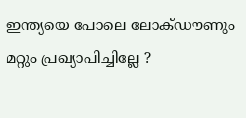ഇന്ത്യയെ പോലെ ലോക്ഡൗണും മറ്റും പ്രഖ്യാപിച്ചില്ലേ ?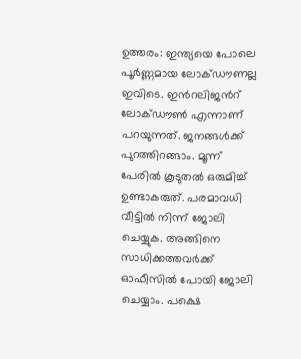ഉത്തരം: ഇന്ത്യയെ പോലെ പൂര്‍ണ്ണമായ ലോക്ഡൗണല്ല ഇവിടെ. ഇന്‍റലിജന്‍റ് ലോക്ഡൗണ്‍ എന്നാണ് പറയുന്നത്. ജനങ്ങള്‍ക്ക് പുറത്തിറങ്ങാം. മൂന്ന് പേരില്‍ കൂടുതല്‍ ഒരുമിച്ച് ഉണ്ടാകരുത്. പരമാവധി വീട്ടില്‍ നിന്ന് ജോലി ചെയ്യുക. അങ്ങിനെ സാധിക്കത്തവര്‍ക്ക് ഓഫീസില്‍ പോയി ജോലി ചെയ്യാം. പക്ഷെ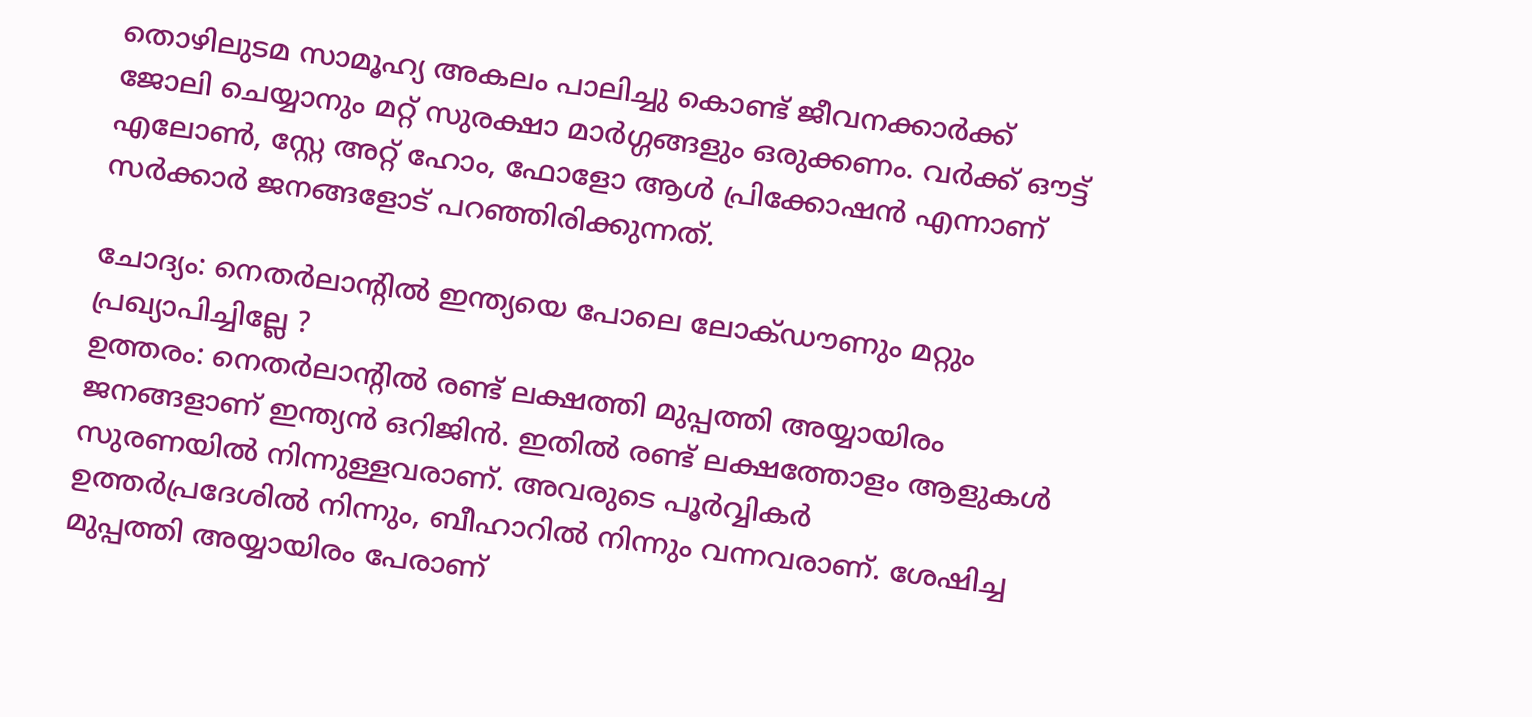തൊഴിലുടമ സാമൂഹ്യ അകലം പാലിച്ചു കൊണ്ട് ജീവനക്കാര്‍ക്ക് ജോലി ചെയ്യാനും മറ്റ് സുരക്ഷാ മാര്‍ഗ്ഗങ്ങളും ഒരുക്കണം. വര്‍ക്ക് ഔട്ട് എലോണ്‍, സ്റ്റേ അറ്റ് ഹോം, ഫോളോ ആള്‍ പ്രിക്കോഷന്‍ എന്നാണ് സര്‍ക്കാര്‍ ജനങ്ങളോട് പറഞ്ഞിരിക്കുന്നത്.

ചോദ്യം: നെതര്‍ലാന്‍റില്‍ ഇന്ത്യയെ പോലെ ലോക്ഡൗണും മറ്റും പ്രഖ്യാപിച്ചില്ലേ ?
ഉത്തരം: നെതര്‍ലാന്‍റില്‍ രണ്ട് ലക്ഷത്തി മുപ്പത്തി അയ്യായിരം ജനങ്ങളാണ് ഇന്ത്യന്‍ ഒറിജിന്‍. ഇതില്‍ രണ്ട് ലക്ഷത്തോളം ആളുകള്‍ സുരണയില്‍ നിന്നുള്ളവരാണ്. അവരുടെ പൂര്‍വ്വികര്‍ ഉത്തര്‍പ്രദേശില്‍ നിന്നും, ബീഹാറില്‍ നിന്നും വന്നവരാണ്. ശേഷിച്ച മുപ്പത്തി അയ്യായിരം പേരാണ്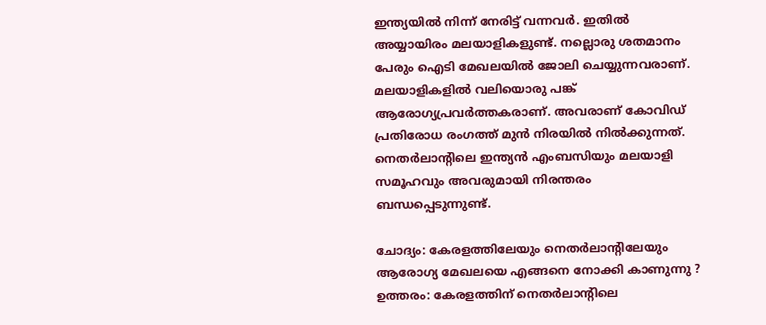ഇന്ത്യയില്‍ നിന്ന് നേരിട്ട് വന്നവര്‍. ഇതില്‍ അയ്യായിരം മലയാളികളുണ്ട്. നല്ലൊരു ശതമാനം പേരും ഐടി മേഖലയില്‍ ജോലി ചെയ്യുന്നവരാണ്. മലയാളികളില്‍ വലിയൊരു പങ്ക് ആരോഗ്യപ്രവര്‍ത്തകരാണ്. അവരാണ് കോവിഡ് പ്രതിരോധ രംഗത്ത് മുന്‍ നിരയില്‍ നില്‍ക്കുന്നത്. നെതര്‍ലാന്‍റിലെ ഇന്ത്യന്‍ എംബസിയും മലയാളി സമൂഹവും അവരുമായി നിരന്തരം ബന്ധപ്പെടുന്നുണ്ട്.

ചോദ്യം: കേരളത്തിലേയും നെതര്‍ലാന്‍റിലേയും ആരോഗ്യ മേഖലയെ എങ്ങനെ നോക്കി കാണുന്നു ?
ഉത്തരം: കേരളത്തിന് നെതര്‍ലാന്‍റിലെ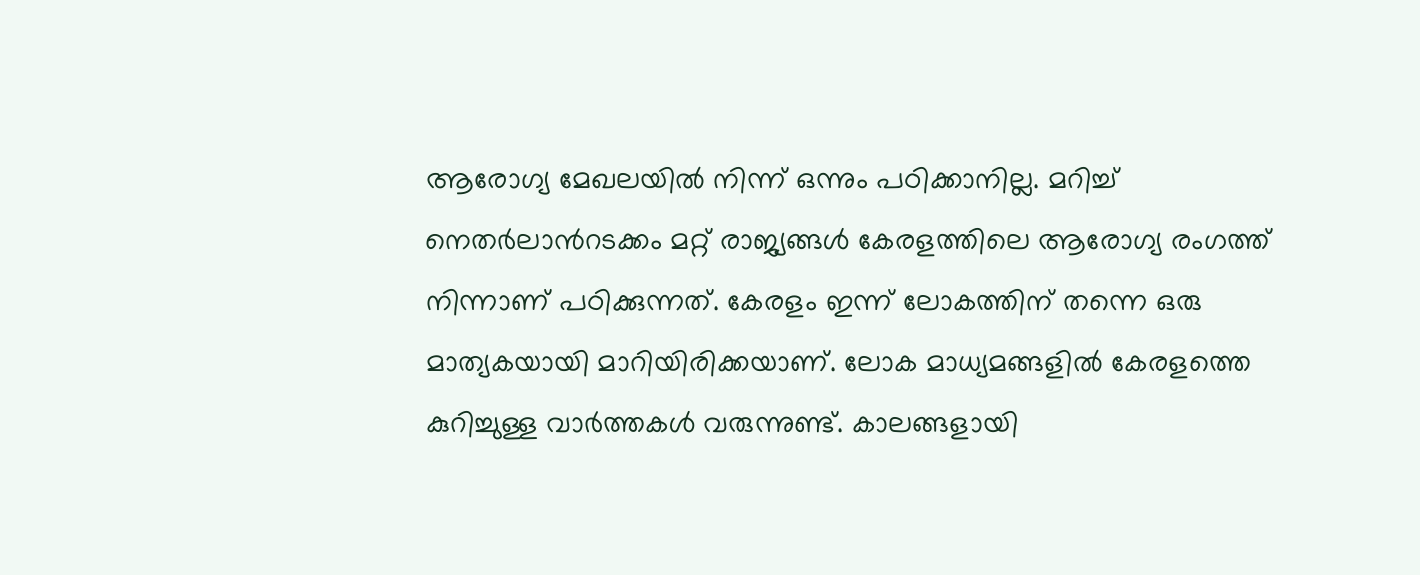ആരോഗ്യ മേഖലയില്‍ നിന്ന് ഒന്നും പഠിക്കാനില്ല. മറിച്ച് നെതര്‍ലാന്‍റടക്കം മറ്റ് രാജ്യങ്ങള്‍ കേരളത്തിലെ ആരോഗ്യ രംഗത്ത് നിന്നാണ് പഠിക്കുന്നത്. കേരളം ഇന്ന് ലോകത്തിന് തന്നെ ഒരു മാത്യകയായി മാറിയിരിക്കയാണ്. ലോക മാധ്യമങ്ങളില്‍ കേരളത്തെ കുറിച്ചുള്ള വാര്‍ത്തകള്‍ വരുന്നുണ്ട്. കാലങ്ങളായി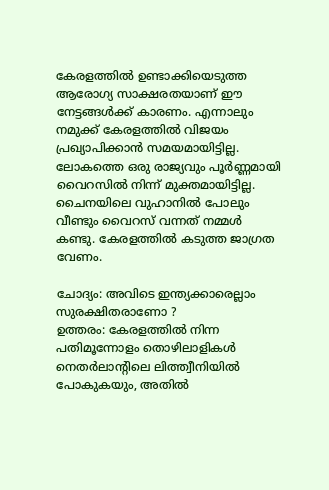കേരളത്തില്‍ ഉണ്ടാക്കിയെടുത്ത ആരോഗ്യ സാക്ഷരതയാണ് ഈ നേട്ടങ്ങള്‍ക്ക് കാരണം. എന്നാലും നമുക്ക് കേരളത്തില്‍ വിജയം പ്രഖ്യാപിക്കാന്‍ സമയമായിട്ടില്ല. ലോകത്തെ ഒരു രാജ്യവും പൂര്‍ണ്ണമായി വൈറസില്‍ നിന്ന് മുക്തമായിട്ടില്ല. ചൈനയിലെ വുഹാനില്‍ പോലും വീണ്ടും വൈറസ് വന്നത് നമ്മള്‍ കണ്ടു. കേരളത്തില്‍ കടുത്ത ജാഗ്രത വേണം.

ചോദ്യം: അവിടെ ഇന്ത്യക്കാരെല്ലാം സുരക്ഷിതരാണോ ?
ഉത്തരം: കേരളത്തില്‍ നിന്ന പതിമൂന്നോളം തൊഴിലാളികള്‍ നെതര്‍ലാന്‍റിലെ ലിത്ത്വീനിയില്‍ പോകുകയും, അതില്‍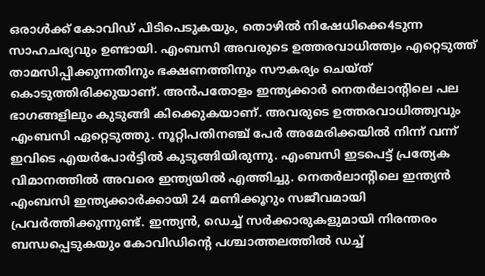ഒരാള്‍ക്ക് കോവിഡ് പിടിപെടുകയും, തൊഴില്‍ നിഷേധിക്കെ4ടുന്ന സാഹചര്യവും ഉണ്ടായി. എംബസി അവരുടെ ഉത്തരവാധിത്ത്വം എറ്റെടുത്ത് താമസിപ്പിക്കുന്നതിനും ഭക്ഷണത്തിനും സൗകര്യം ചെയ്ത് കൊടുത്തിരിക്കുയാണ്. അന്‍പതോളം ഇന്ത്യക്കാര്‍ നെതര്‍ലാന്‍റിലെ പല ഭാഗങ്ങളിലും കുടുങ്ങി കിക്കെുകയാണ്. അവരുടെ ഉത്തരവാധിത്ത്വവും എംബസി ഏറ്റെടുത്തു. നൂറ്റിപതിനഞ്ച് പേര്‍ അമേരിക്കയില്‍ നിന്ന് വന്ന് ഇവിടെ എയര്‍പോര്‍ട്ടില്‍ കുടുങ്ങിയിരുന്നു. എംബസി ഇടപെട്ട് പ്രത്യേക വിമാനത്തില്‍ അവരെ ഇന്ത്യയില്‍ എത്തിച്ചു. നെതര്‍ലാന്‍റിലെ ഇന്ത്യന്‍ എംബസി ഇന്ത്യക്കാര്‍ക്കായി 24 മണിക്കൂറും സജീവമായി പ്രവര്‍ത്തിക്കുന്നുണ്ട്. ഇന്ത്യന്‍, ഡെച്ച് സര്‍ക്കാരുകളുമായി നിരന്തരം ബന്ധപ്പെടുകയും കോവിഡിന്‍റെ പശ്ചാത്തലത്തില്‍ ഡച്ച്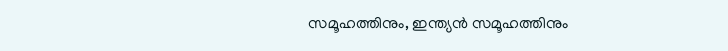സമൂഹത്തിനും, ഇന്ത്യന്‍ സമൂഹത്തിനും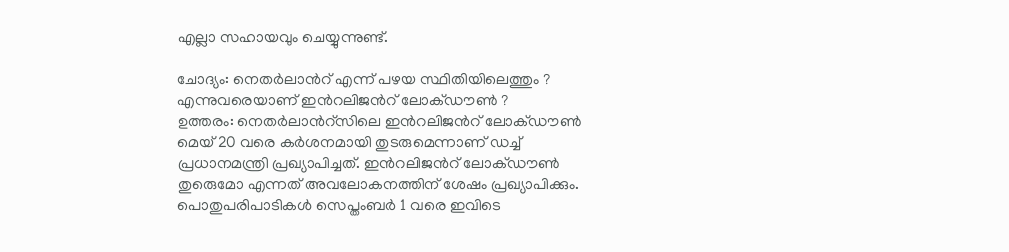എല്ലാ സഹായവും ചെയ്യുന്നുണ്ട്.

ചോദ്യം: നെതര്‍ലാന്‍റ് എന്ന് പഴയ സ്ഥിതിയിലെത്തും ? എന്നുവരെയാണ് ഇന്‍റലിജന്‍റ് ലോക്ഡൗണ്‍ ?
ഉത്തരം: നെതര്‍ലാന്‍റ്സിലെ ഇന്‍റലിജന്‍റ് ലോക്ഡൗണ്‍ മെയ് 20 വരെ കര്‍ശനമായി തുടരുമെന്നാണ് ഡച്ച് പ്രധാനമന്ത്രി പ്രഖ്യാപിച്ചത്. ഇന്‍റലിജന്‍റ് ലോക്ഡൗണ്‍ തുരെുമോ എന്നത് അവലോകനത്തിന് ശേഷം പ്രഖ്യാപിക്കും. പൊതുപരിപാടികള്‍ സെപ്തംബര്‍ 1 വരെ ഇവിടെ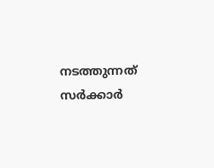നടത്തുന്നത് സര്‍ക്കാര്‍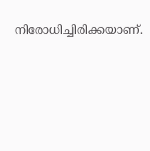നിരോധിച്ചിരിക്കയാണ്.